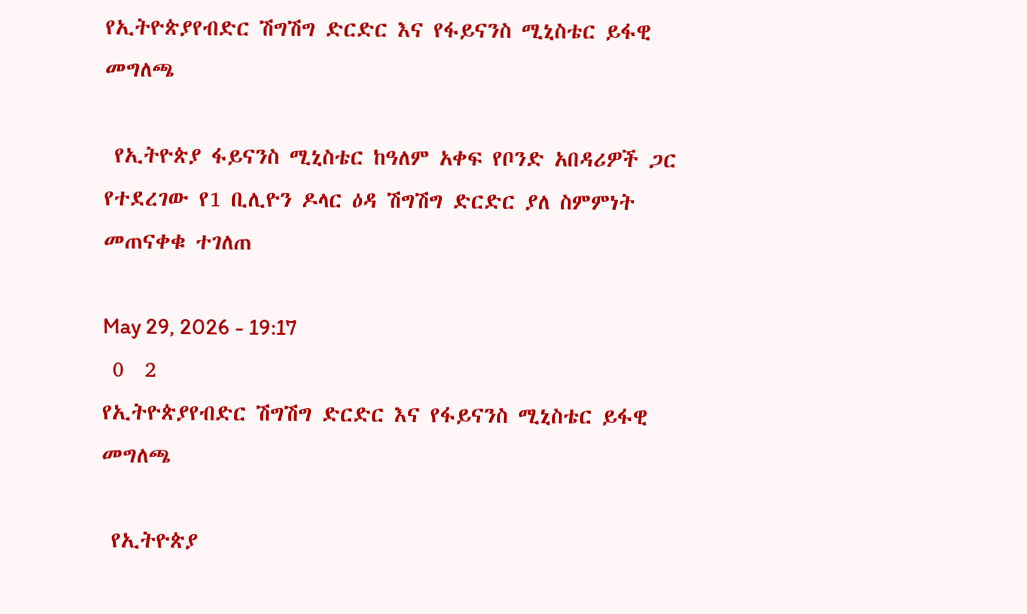የኢትዮጵያየብድር ሽግሽግ ድርድር እና የፋይናንስ ሚኒስቴር ይፋዊ መግለጫ

 የኢትዮጵያ ፋይናንስ ሚኒስቴር ከዓለም አቀፍ የቦንድ አበዳሪዎች ጋር የተደረገው የ1 ቢሊዮን ዶላር ዕዳ ሽግሽግ ድርድር ያለ ስምምነት መጠናቀቁ ተገለጠ

May 29, 2026 - 19:17
 0  2
የኢትዮጵያየብድር ሽግሽግ ድርድር እና የፋይናንስ ሚኒስቴር ይፋዊ መግለጫ

 የኢትዮጵያ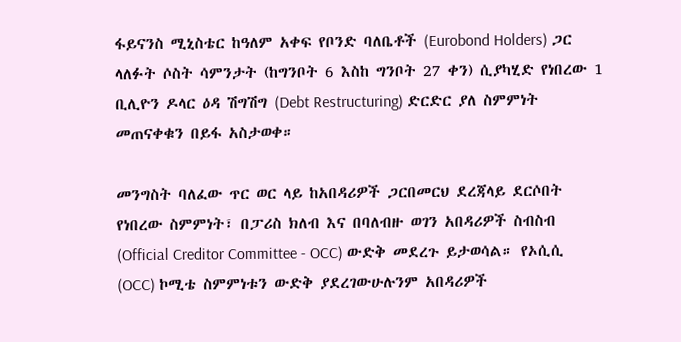ፋይናንስ ሚኒስቴር ከዓለም አቀፍ የቦንድ ባለቤቶች (Eurobond Holders) ጋር ላለፉት ሶስት ሳምንታት (ከግንቦት 6 እስከ ግንቦት 27 ቀን) ሲያካሂድ የነበረው 1 ቢሊዮን ዶላር ዕዳ ሽግሽግ (Debt Restructuring) ድርድር ያለ ስምምነት መጠናቀቁን በይፋ አስታወቀ።

መንግስት ባለፈው ጥር ወር ላይ ከአበዳሪዎች ጋርበመርህ ደረጃላይ ደርሶበት የነበረው ስምምነት፣ በፓሪስ ክለብ እና በባለብዙ ወገን አበዳሪዎች ስብስብ (Official Creditor Committee - OCC) ውድቅ መደረጉ ይታወሳል። የኦሲሲ (OCC) ኮሚቴ ስምምነቱን ውድቅ ያደረገውሁሉንም አበዳሪዎች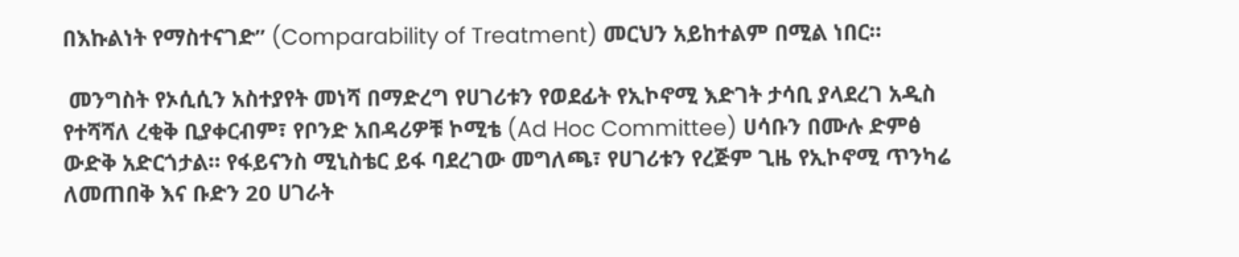በእኩልነት የማስተናገድ” (Comparability of Treatment) መርህን አይከተልም በሚል ነበር።

 መንግስት የኦሲሲን አስተያየት መነሻ በማድረግ የሀገሪቱን የወደፊት የኢኮኖሚ እድገት ታሳቢ ያላደረገ አዲስ የተሻሻለ ረቂቅ ቢያቀርብም፣ የቦንድ አበዳሪዎቹ ኮሚቴ (Ad Hoc Committee) ሀሳቡን በሙሉ ድምፅ ውድቅ አድርጎታል። የፋይናንስ ሚኒስቴር ይፋ ባደረገው መግለጫ፣ የሀገሪቱን የረጅም ጊዜ የኢኮኖሚ ጥንካሬ ለመጠበቅ እና ቡድን 20 ሀገራት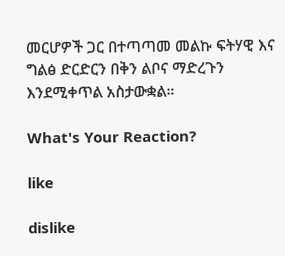መርሆዎች ጋር በተጣጣመ መልኩ ፍትሃዊ እና ግልፅ ድርድርን በቅን ልቦና ማድረጉን እንደሚቀጥል አስታውቋል።

What's Your Reaction?

like

dislike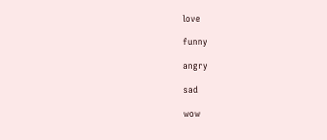love

funny

angry

sad

wow